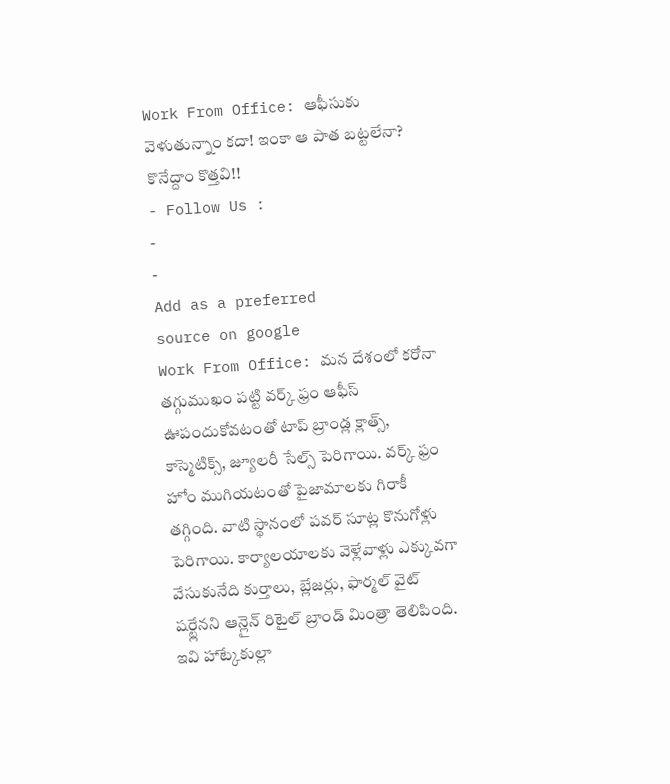Work From Office: ఆఫీసుకు వెళుతున్నాం కదా! ఇంకా ఆ పాత బట్టలేనా? కొనేద్దాం కొత్తవి!!
- Follow Us :
-
-
Add as a preferred
source on google
Work From Office: మన దేశంలో కరోనా తగ్గుముఖం పట్టి వర్క్ ఫ్రం ఆఫీస్ ఊపందుకోవటంతో టాప్ బ్రాండ్ల క్లాత్స్, కాస్మెటిక్స్, జ్యూలరీ సేల్స్ పెరిగాయి. వర్క్ ఫ్రం హోం ముగియటంతో పైజామాలకు గిరాకీ తగ్గింది. వాటి స్థానంలో పవర్ సూట్ల కొనుగోళ్లు పెరిగాయి. కార్యాలయాలకు వెళ్లేవాళ్లు ఎక్కువగా వేసుకునేది కుర్తాలు, బ్లేజర్లు, ఫార్మల్ వైట్ షర్ట్లేనని ఆన్లైన్ రిటైల్ బ్రాండ్ మింత్రా తెలిపింది. ఇవి హాట్కేకుల్లా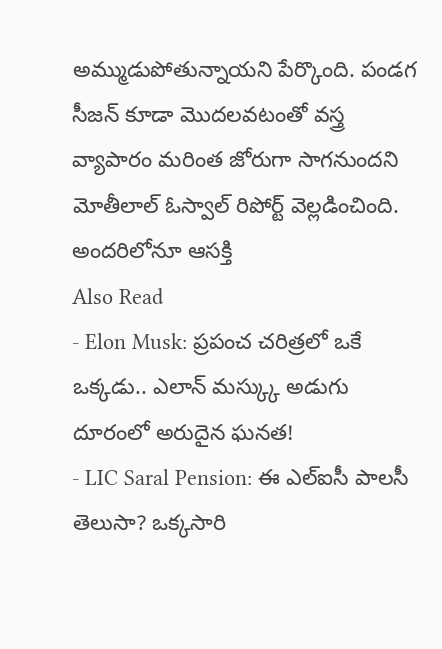అమ్ముడుపోతున్నాయని పేర్కొంది. పండగ సీజన్ కూడా మొదలవటంతో వస్త్ర వ్యాపారం మరింత జోరుగా సాగనుందని మోతీలాల్ ఓస్వాల్ రిపోర్ట్ వెల్లడించింది.
అందరిలోనూ ఆసక్తి
Also Read
- Elon Musk: ప్రపంచ చరిత్రలో ఒకే ఒక్కడు.. ఎలాన్ మస్క్కు అడుగు దూరంలో అరుదైన ఘనత!
- LIC Saral Pension: ఈ ఎల్ఐసీ పాలసీ తెలుసా? ఒక్కసారి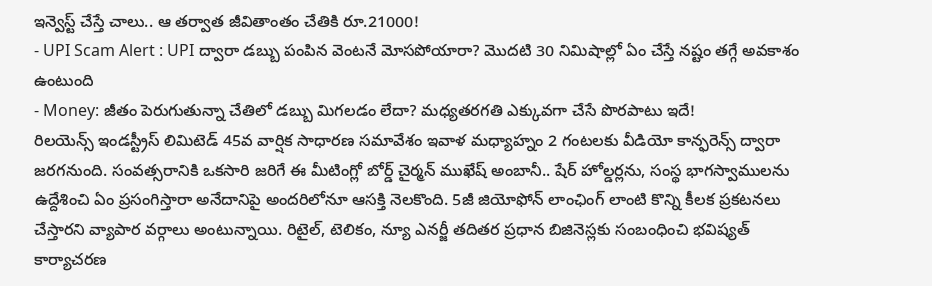ఇన్వెస్ట్ చేస్తే చాలు.. ఆ తర్వాత జీవితాంతం చేతికి రూ.21000!
- UPI Scam Alert : UPI ద్వారా డబ్బు పంపిన వెంటనే మోసపోయారా? మొదటి 30 నిమిషాల్లో ఏం చేస్తే నష్టం తగ్గే అవకాశం ఉంటుంది
- Money: జీతం పెరుగుతున్నా చేతిలో డబ్బు మిగలడం లేదా? మధ్యతరగతి ఎక్కువగా చేసే పొరపాటు ఇదే!
రిలయెన్స్ ఇండస్ట్రీస్ లిమిటెడ్ 45వ వార్షిక సాధారణ సమావేశం ఇవాళ మధ్యాహ్నం 2 గంటలకు వీడియో కాన్ఫరెన్స్ ద్వారా జరగనుంది. సంవత్సరానికి ఒకసారి జరిగే ఈ మీటింగ్లో బోర్డ్ చైర్మన్ ముఖేష్ అంబానీ.. షేర్ హోల్డర్లను, సంస్థ భాగస్వాములను ఉద్దేశించి ఏం ప్రసంగిస్తారా అనేదానిపై అందరిలోనూ ఆసక్తి నెలకొంది. 5జీ జియోఫోన్ లాంఛింగ్ లాంటి కొన్ని కీలక ప్రకటనలు చేస్తారని వ్యాపార వర్గాలు అంటున్నాయి. రిటైల్, టెలికం, న్యూ ఎనర్జీ తదితర ప్రధాన బిజినెస్లకు సంబంధించి భవిష్యత్ కార్యాచరణ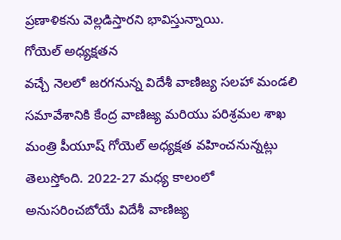ప్రణాళికను వెల్లడిస్తారని భావిస్తున్నాయి.
గోయెల్ అధ్యక్షతన
వచ్చే నెలలో జరగనున్న విదేశీ వాణిజ్య సలహా మండలి సమావేశానికి కేంద్ర వాణిజ్య మరియు పరిశ్రమల శాఖ మంత్రి పీయూష్ గోయెల్ అధ్యక్షత వహించనున్నట్లు తెలుస్తోంది. 2022-27 మధ్య కాలంలో అనుసరించబోయే విదేశీ వాణిజ్య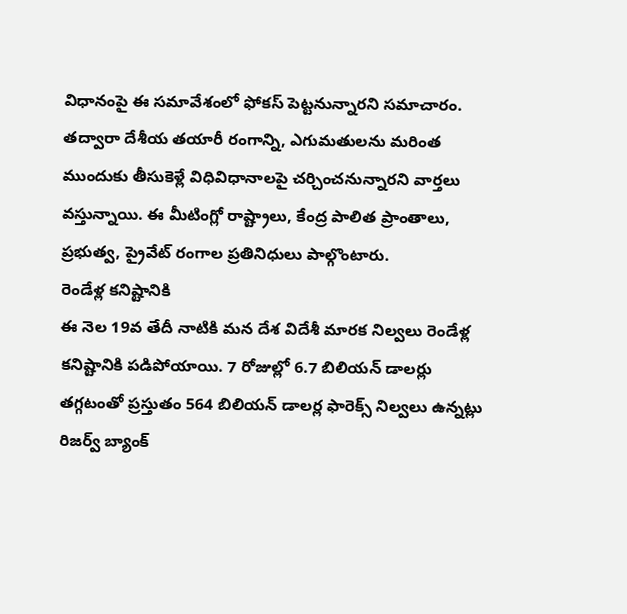విధానంపై ఈ సమావేశంలో ఫోకస్ పెట్టనున్నారని సమాచారం. తద్వారా దేశీయ తయారీ రంగాన్ని, ఎగుమతులను మరింత ముందుకు తీసుకెళ్లే విధివిధానాలపై చర్చించనున్నారని వార్తలు వస్తున్నాయి. ఈ మీటింగ్లో రాష్ట్రాలు, కేంద్ర పాలిత ప్రాంతాలు, ప్రభుత్వ, ప్రైవేట్ రంగాల ప్రతినిధులు పాల్గొంటారు.
రెండేళ్ల కనిష్టానికి
ఈ నెల 19వ తేదీ నాటికి మన దేశ విదేశీ మారక నిల్వలు రెండేళ్ల కనిష్టానికి పడిపోయాయి. 7 రోజుల్లో 6.7 బిలియన్ డాలర్లు తగ్గటంతో ప్రస్తుతం 564 బిలియన్ డాలర్ల ఫారెక్స్ నిల్వలు ఉన్నట్లు రిజర్వ్ బ్యాంక్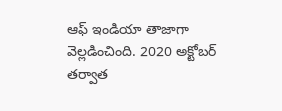ఆఫ్ ఇండియా తాజాగా వెల్లడించింది. 2020 అక్టోబర్ తర్వాత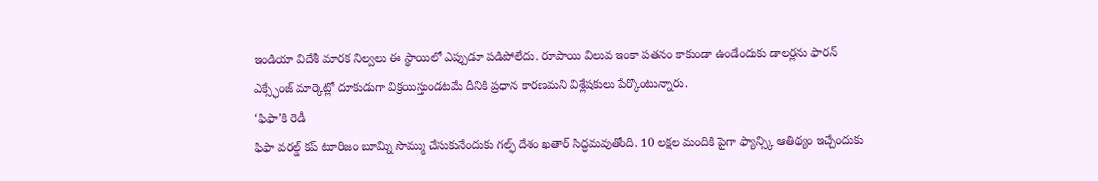ఇండియా విదేశీ మారక నిల్వలు ఈ స్థాయిలో ఎప్పుడూ పడిపోలేదు. రూపాయి విలువ ఇంకా పతనం కాకుండా ఉండేందుకు డాలర్లను ఫారన్ ఎక్స్ఛేంజ్ మార్కెట్లో దూకుడుగా విక్రయిస్తుండటమే దీనికి ప్రధాన కారణమని విశ్లేషకులు పేర్కొంటున్నారు.
‘ఫిఫా’కి రెడీ
ఫిఫా వరల్డ్ కప్ టూరిజం బూమ్ని సొమ్ము చేసుకునేందుకు గల్ఫ్ దేశం ఖతార్ సిద్ధమవుతోంది. 10 లక్షల మందికి పైగా ఫ్యాన్స్కి ఆతిథ్యం ఇచ్చేందుకు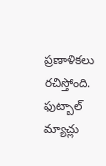ప్రణాళికలు రచిస్తోంది. ఫుట్బాల్ మ్యాచ్లు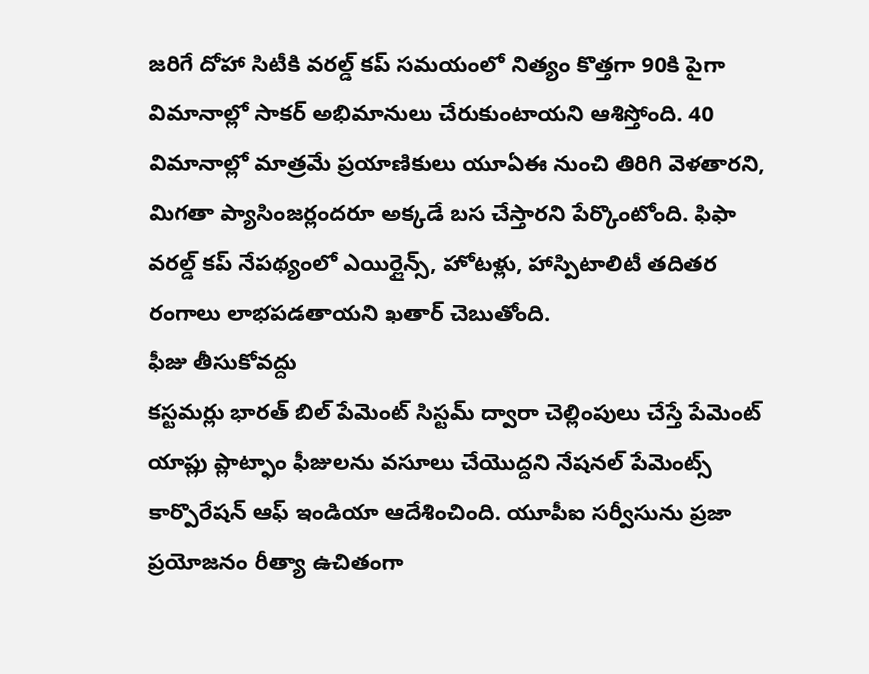జరిగే దోహా సిటీకి వరల్డ్ కప్ సమయంలో నిత్యం కొత్తగా 90కి పైగా విమానాల్లో సాకర్ అభిమానులు చేరుకుంటాయని ఆశిస్తోంది. 40 విమానాల్లో మాత్రమే ప్రయాణికులు యూఏఈ నుంచి తిరిగి వెళతారని, మిగతా ప్యాసింజర్లందరూ అక్కడే బస చేస్తారని పేర్కొంటోంది. ఫిఫా వరల్డ్ కప్ నేపథ్యంలో ఎయిర్లైన్స్, హోటళ్లు, హాస్పిటాలిటీ తదితర రంగాలు లాభపడతాయని ఖతార్ చెబుతోంది.
ఫీజు తీసుకోవద్దు
కస్టమర్లు భారత్ బిల్ పేమెంట్ సిస్టమ్ ద్వారా చెల్లింపులు చేస్తే పేమెంట్ యాప్లు ప్లాట్ఫాం ఫీజులను వసూలు చేయొద్దని నేషనల్ పేమెంట్స్ కార్పొరేషన్ ఆఫ్ ఇండియా ఆదేశించింది. యూపీఐ సర్వీసును ప్రజా ప్రయోజనం రీత్యా ఉచితంగా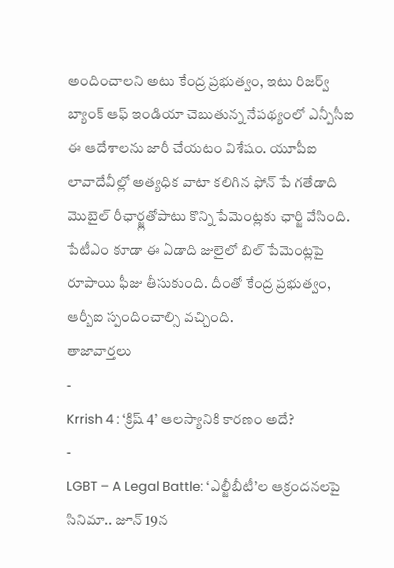అందించాలని అటు కేంద్ర ప్రభుత్వం, ఇటు రిజర్వ్ బ్యాంక్ ఆఫ్ ఇండియా చెబుతున్న నేపథ్యంలో ఎన్పీసీఐ ఈ ఆదేశాలను జారీ చేయటం విశేషం. యూపీఐ లావాదేవీల్లో అత్యధిక వాటా కలిగిన ఫోన్ పే గతేడాది మొబైల్ రీఛార్జ్లతోపాటు కొన్ని పేమెంట్లకు ఛార్జి వేసింది. పేటీఎం కూడా ఈ ఏడాది జులైలో బిల్ పేమెంట్లపై రూపాయి ఫీజు తీసుకుంది. దీంతో కేంద్ర ప్రభుత్వం, ఆర్బీఐ స్పందించాల్సి వచ్చింది.
తాజావార్తలు
-
Krrish 4 : ‘క్రిష్ 4’ ఆలస్యానికి కారణం అదే?
-
LGBT – A Legal Battle: ‘ఎల్జీబీటీ’ల ఆక్రందనలపై సినిమా.. జూన్ 19న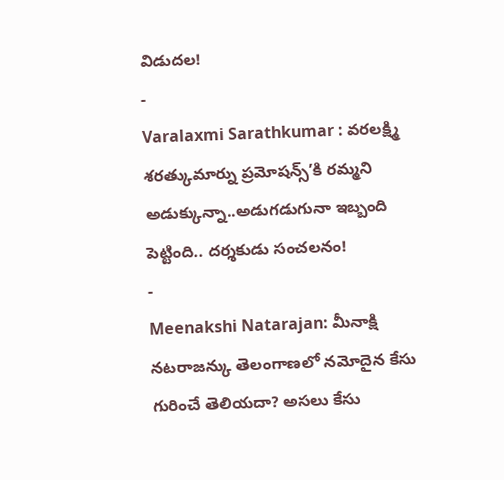విడుదల!
-
Varalaxmi Sarathkumar : వరలక్ష్మి శరత్కుమార్ను ప్రమోషన్స్’కి రమ్మని అడుక్కున్నా..అడుగడుగునా ఇబ్బంది పెట్టింది.. దర్శకుడు సంచలనం!
-
Meenakshi Natarajan: మీనాక్షి నటరాజన్కు తెలంగాణలో నమోదైన కేసు గురించే తెలియదా? అసలు కేసు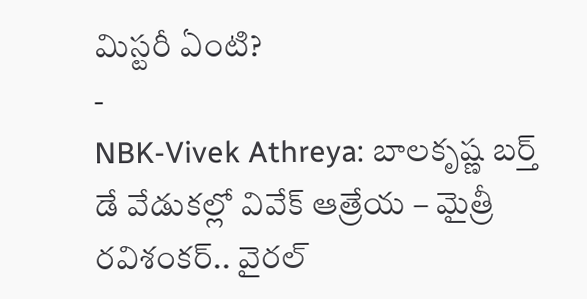మిస్టరీ ఏంటి?
-
NBK-Vivek Athreya: బాలకృష్ణ బర్త్ డే వేడుకల్లో వివేక్ ఆత్రేయ – మైత్రీ రవిశంకర్.. వైరల్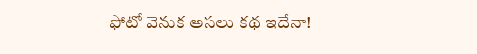ఫోటో వెనుక అసలు కథ ఇదేనా!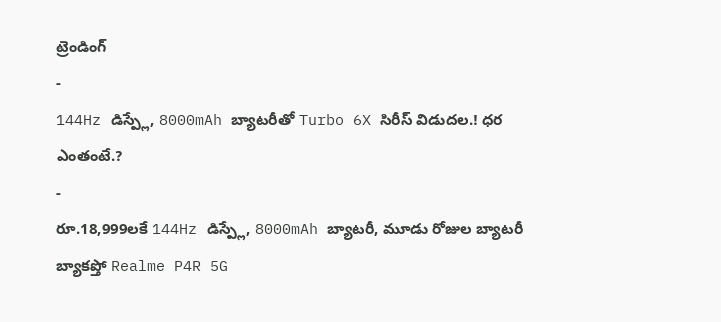ట్రెండింగ్
-
144Hz డిస్ప్లే, 8000mAh బ్యాటరీతో Turbo 6X సిరీస్ విడుదల.! ధర ఎంతంటే.?
-
రూ.18,999లకే 144Hz డిస్ప్లే, 8000mAh బ్యాటరీ, మూడు రోజుల బ్యాటరీ బ్యాకప్తో Realme P4R 5G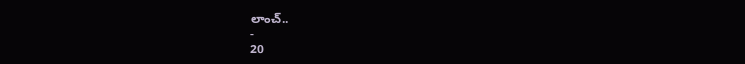లాంచ్..
-
20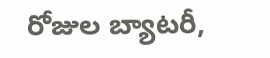రోజుల బ్యాటరీ,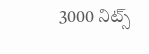3000 నిట్స్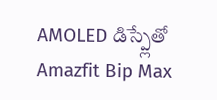AMOLED డిస్ప్లేతో Amazfit Bip Max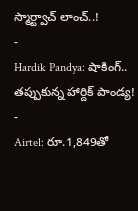స్మార్ట్వాచ్ లాంచ్..!
-
Hardik Pandya: షాకింగ్.. తప్పుకున్న హార్దిక్ పాండ్య!
-
Airtel: రూ.1,849తో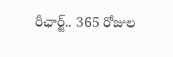రీఛార్జ్.. 365 రోజుల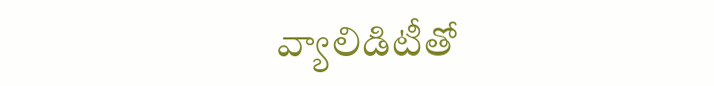వ్యాలిడిటీతో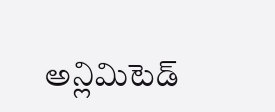అన్లిమిటెడ్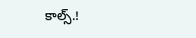కాల్స్.!